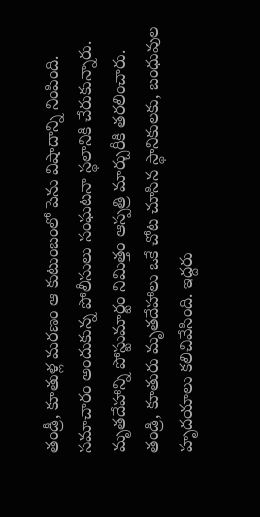తండ్రీ, కూతుళ్ల మరణం ఆ కుటుంబంలో పెను విషాదాన్ని నింపింది. సమాచారం అందుకున్న పోలీసులు సంఘటనా స్థలానికి చేరుకున్నారు. మృతదేహాన్ని పోస్టుమార్టం నిమిత్తం ఆస్పత్రి మార్చురీకి తరలించారు. తండ్రి, కూతురు మృతదేహాలు ఒకే చోట చూసిన స్థానికులకు, బంధువుల హృదయాలు కలిచివేసింది. ఇద్దరు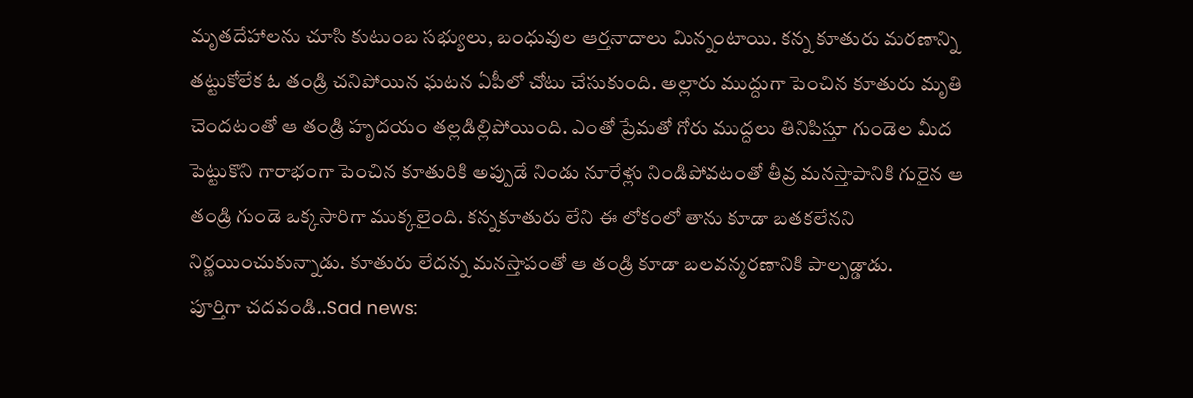మృతదేహాలను చూసి కుటుంబ సభ్యులు, బంధువుల ఆర్తనాదాలు మిన్నంటాయి. కన్న కూతురు మరణాన్ని తట్టుకోలేక ఓ తండ్రి చనిపోయిన ఘటన ఏపీలో చోటు చేసుకుంది. అల్లారు ముద్దుగా పెంచిన కూతురు మృతి చెందటంతో ఆ తండ్రి హృదయం తల్లడిల్లిపోయింది. ఎంతో ప్రేమతో గోరు ముద్దలు తినిపిస్తూ గుండెల మీద పెట్టుకొని గారాభంగా పెంచిన కూతురికి అప్పుడే నిండు నూరేళ్లు నిండిపోవటంతో తీవ్ర మనస్తాపానికి గురైన ఆ తండ్రి గుండె ఒక్కసారిగా ముక్కలైంది. కన్నకూతురు లేని ఈ లోకంలో తాను కూడా బతకలేనని నిర్ణయించుకున్నాడు. కూతురు లేదన్న మనస్తాపంతో ఆ తండ్రి కూడా బలవన్మరణానికి పాల్పడ్డాడు.
పూర్తిగా చదవండి..Sad news: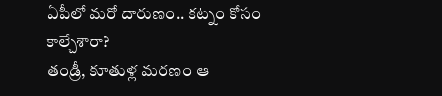ఏపీలో మరో దారుణం.. కట్నం కోసం కాల్చేశారా?
తండ్రీ, కూతుళ్ల మరణం ఆ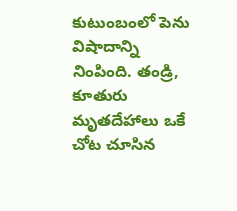కుటుంబంలో పెను విషాదాన్ని నింపింది. తండ్రి, కూతురు మృతదేహాలు ఒకే చోట చూసిన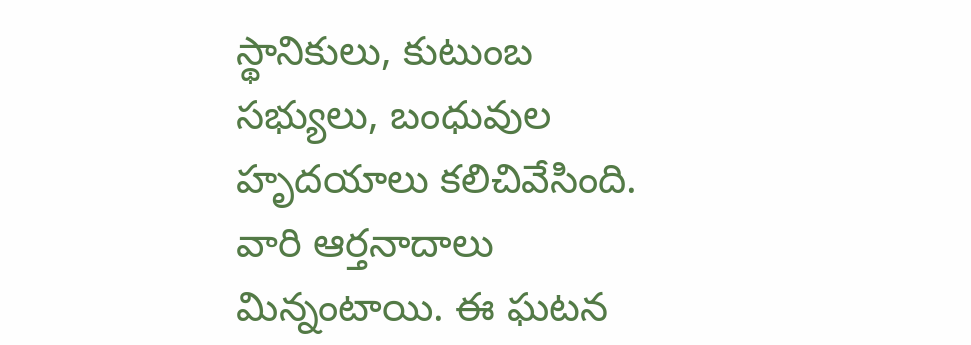స్థానికులు, కుటుంబ సభ్యులు, బంధువుల హృదయాలు కలిచివేసింది. వారి ఆర్తనాదాలు మిన్నంటాయి. ఈ ఘటన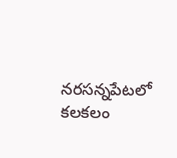నరసన్నపేటలో కలకలం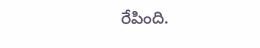రేపింది.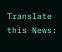Translate this News: